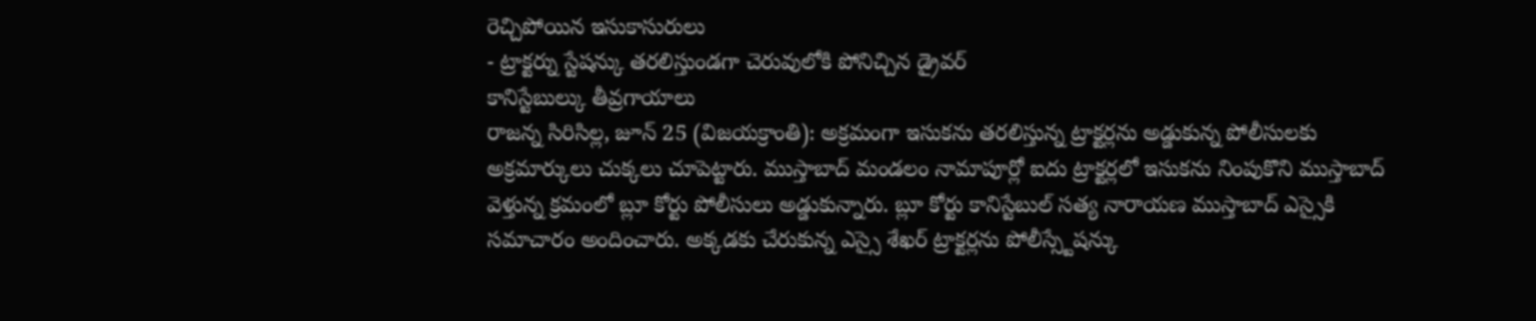రెచ్చిపోయిన ఇసుకాసురులు
- ట్రాక్టర్ను స్టేషన్కు తరలిస్తుండగా చెరువులోకి పోనిచ్చిన డ్రైవర్
కానిస్టేబుల్కు తీవ్రగాయాలు
రాజన్న సిరిసిల్ల, జూన్ 25 (విజయక్రాంతి): అక్రమంగా ఇసుకను తరలిస్తున్న ట్రాక్టర్లను అడ్డుకున్న పోలీసులకు అక్రమార్కులు చుక్కలు చూపెట్టారు. ముస్తాబాద్ మండలం నామాపూర్లో ఐదు ట్రాక్టర్లలో ఇసుకను నింపుకొని ముస్తాబాద్ వెళ్తున్న క్రమంలో బ్లూ కోర్టు పోలీసులు అడ్డుకున్నారు. బ్లూ కోర్టు కానిస్టేబుల్ సత్య నారాయణ ముస్తాబాద్ ఎస్సైకి సమాచారం అందించారు. అక్కడకు చేరుకున్న ఎస్సై శేఖర్ ట్రాక్టర్లను పోలీస్స్టేషన్కు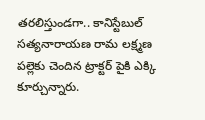తరలిస్తుండగా.. కానిస్టేబుల్ సత్యనారాయణ రామ లక్ష్మణ పల్లెకు చెందిన ట్రాక్టర్ పైకి ఎక్కి కూర్చున్నారు.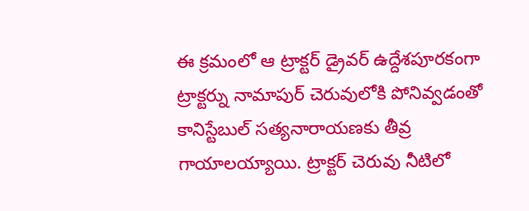ఈ క్రమంలో ఆ ట్రాక్టర్ డ్రైవర్ ఉద్దేశపూరకంగా ట్రాక్టర్ను నామాపుర్ చెరువులోకి పోనివ్వడంతో కానిస్టేబుల్ సత్యనారాయణకు తీవ్ర గాయాలయ్యాయి. ట్రాక్టర్ చెరువు నీటిలో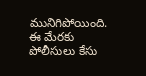మునిగిపోయింది. ఈ మేరకు పోలీసులు కేసు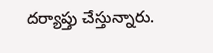దర్యాప్తు చేస్తున్నారు.